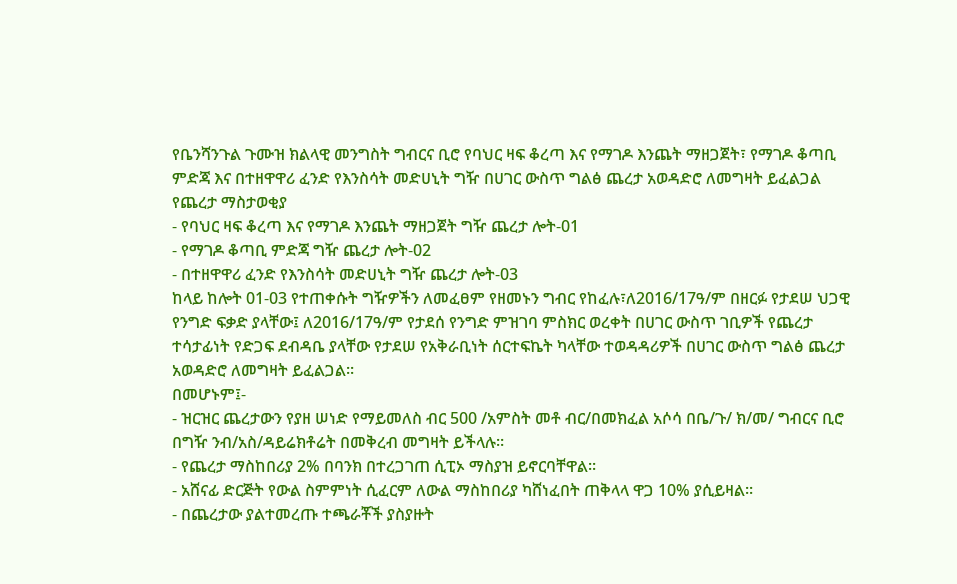የቤንሻንጉል ጉሙዝ ክልላዊ መንግስት ግብርና ቢሮ የባህር ዛፍ ቆረጣ እና የማገዶ እንጨት ማዘጋጀት፣ የማገዶ ቆጣቢ ምድጃ እና በተዘዋዋሪ ፈንድ የእንስሳት መድሀኒት ግዥ በሀገር ውስጥ ግልፅ ጨረታ አወዳድሮ ለመግዛት ይፈልጋል
የጨረታ ማስታወቂያ
- የባህር ዛፍ ቆረጣ እና የማገዶ እንጨት ማዘጋጀት ግዥ ጨረታ ሎት-01
- የማገዶ ቆጣቢ ምድጃ ግዥ ጨረታ ሎት-02
- በተዘዋዋሪ ፈንድ የእንስሳት መድሀኒት ግዥ ጨረታ ሎት-03
ከላይ ከሎት 01-03 የተጠቀሱት ግዥዎችን ለመፈፀም የዘመኑን ግብር የከፈሉ፣ለ2016/17ዓ/ም በዘርፉ የታደሠ ህጋዊ የንግድ ፍቃድ ያላቸው፤ ለ2016/17ዓ/ም የታደሰ የንግድ ምዝገባ ምስክር ወረቀት በሀገር ውስጥ ገቢዎች የጨረታ ተሳታፊነት የድጋፍ ደብዳቤ ያላቸው የታደሠ የአቅራቢነት ሰርተፍኬት ካላቸው ተወዳዳሪዎች በሀገር ውስጥ ግልፅ ጨረታ አወዳድሮ ለመግዛት ይፈልጋል፡፡
በመሆኑም፤-
- ዝርዝር ጨረታውን የያዘ ሠነድ የማይመለስ ብር 500 /አምስት መቶ ብር/በመክፈል አሶሳ በቤ/ጉ/ ክ/መ/ ግብርና ቢሮ በግዥ ንብ/አስ/ዳይሬክቶሬት በመቅረብ መግዛት ይችላሉ።
- የጨረታ ማስከበሪያ 2% በባንክ በተረጋገጠ ሲፒኦ ማስያዝ ይኖርባቸዋል፡፡
- አሸናፊ ድርጅት የውል ስምምነት ሲፈርም ለውል ማስከበሪያ ካሸነፈበት ጠቅላላ ዋጋ 10% ያሲይዛል፡፡
- በጨረታው ያልተመረጡ ተጫራቾች ያስያዙት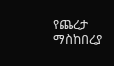የጨረታ ማስከበረያ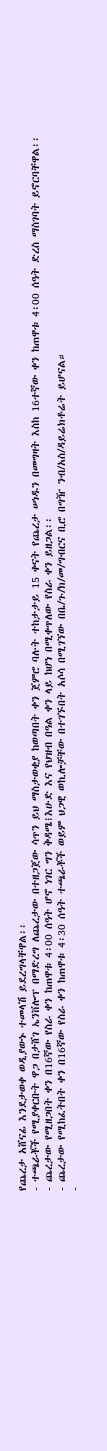የጨረታ አሸናፊ እንደታወቀ ወዲያውኑ ተመላሽ ይደረግላቸዋል፡፡
- ተጫራቾች የሚያቀርቡት ዋጋ በታሸገ ኤንቨሎፕ በማድረግ ለጨረታው በተዘጋጀው ሳጥን ይህ ማስታወቂያ ከወጣበት ቀን ጀምሮ ባሉት ተከታታይ 15 ቀናት የጨረታ ሠነዱን በመግዛት እስከ 16ተኛው ቀን ከጠዋቱ 4፡00 ሰዓት ድረስ ማስገባት ይኖርባቸዋል፡፡
- ጨረታው የሚዘጋበት ቀን በ16ኛው የስራ ቀን ከጠዋቱ 4፡00 ሰዓት ሆኖ ነገር ግን ቅዳሜ፧እሁድ እና የህዝብ በዓል ቀን ላይ ከሆነ በሚቀጥለው የስራ ቀን ይዘጋል፡፡
- ጨረታው የሚከፈትበት ቀን በ16ኛው የስራ ቀን ከጠዋቱ 4፡30 ሰዓት ተጫራቾች ወይም ህጋዊ ወኪሎቻቸው በተገኙበት አሶሳ በሚገኘው በቤ/ጉ/ክ/መ/ግብርና ቢሮ በግዥ ንብ/አስ/ዳይሬክቶሬት ይሆናል።
-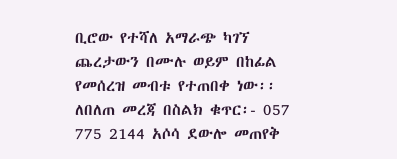ቢሮው የተሻለ አማራጭ ካገኘ ጨረታውን በሙሉ ወይም በከፊል የመሰረዝ መብቱ የተጠበቀ ነው፡፡
ለበለጠ መረጃ በስልክ ቁጥር፡- 057 775 2144 አሶሳ ደውሎ መጠየቅ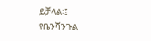ይቻላል፡፤
የቤንሻንጉል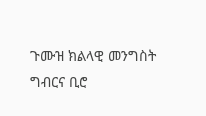ጉሙዝ ክልላዊ መንግስት ግብርና ቢሮ